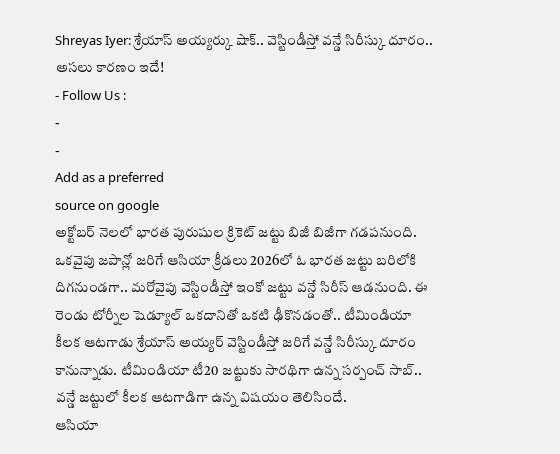Shreyas Iyer: శ్రేయాస్ అయ్యర్కు షాక్.. వెస్టిండీస్తో వన్డే సిరీస్కు దూరం.. అసలు కారణం ఇదే!
- Follow Us :
-
-
Add as a preferred
source on google
అక్టోబర్ నెలలో భారత పురుషుల క్రికెట్ జట్టు బిజీ బిజీగా గడపనుంది. ఒకవైపు జపాన్లో జరిగే ఆసియా క్రీడలు 2026లో ఓ భారత జట్టు బరిలోకి దిగనుండగా.. మరోవైపు వెస్టిండీస్తో ఇంకో జట్టు వన్డే సిరీస్ ఆడనుంది. ఈ రెండు టోర్నీల షెడ్యూల్ ఒకదానితో ఒకటి ఢీకొనడంతో.. టీమిండియా కీలక ఆటగాడు శ్రేయాస్ అయ్యర్ వెస్టిండీస్తో జరిగే వన్డే సిరీస్కు దూరం కానున్నాడు. టీమిండియా టీ20 జట్టుకు సారథిగా ఉన్న సర్పంచ్ సాబ్.. వన్డే జట్టులో కీలక ఆటగాడిగా ఉన్న విషయం తెలిసిందే.
ఆసియా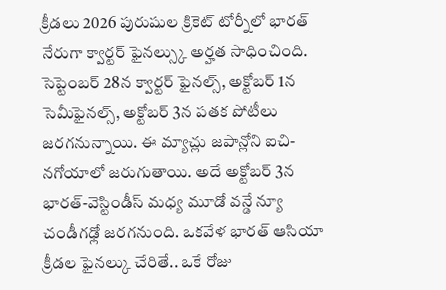క్రీడలు 2026 పురుషుల క్రికెట్ టోర్నీలో భారత్ నేరుగా క్వార్టర్ ఫైనల్స్కు అర్హత సాధించింది. సెప్టెంబర్ 28న క్వార్టర్ ఫైనల్స్, అక్టోబర్ 1న సెమీఫైనల్స్, అక్టోబర్ 3న పతక పోటీలు జరగనున్నాయి. ఈ మ్యాచ్లు జపాన్లోని ఐచి-నగోయాలో జరుగుతాయి. అదే అక్టోబర్ 3న భారత్-వెస్టిండీస్ మధ్య మూడో వన్డే న్యూ చండీగఢ్లో జరగనుంది. ఒకవేళ భారత్ ఆసియా క్రీడల ఫైనల్కు చేరితే.. ఒకే రోజు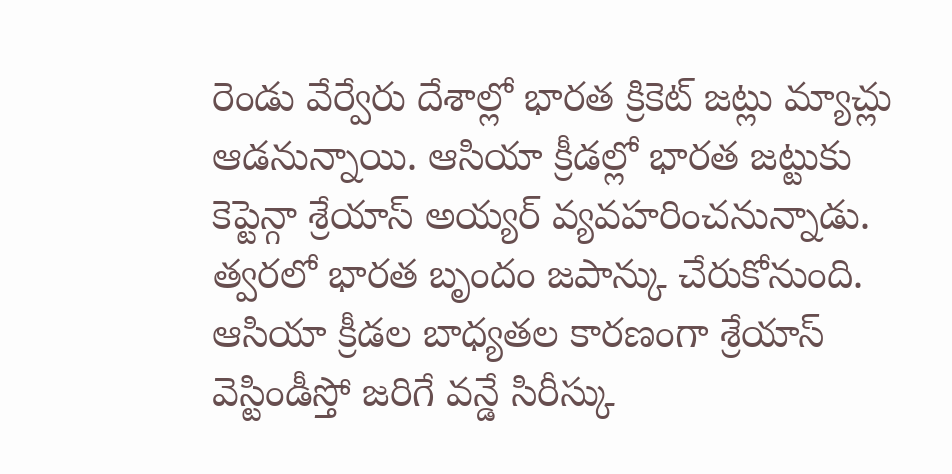రెండు వేర్వేరు దేశాల్లో భారత క్రికెట్ జట్లు మ్యాచ్లు ఆడనున్నాయి. ఆసియా క్రీడల్లో భారత జట్టుకు కెప్టెన్గా శ్రేయాస్ అయ్యర్ వ్యవహరించనున్నాడు. త్వరలో భారత బృందం జపాన్కు చేరుకోనుంది. ఆసియా క్రీడల బాధ్యతల కారణంగా శ్రేయాస్ వెస్టిండీస్తో జరిగే వన్డే సిరీస్కు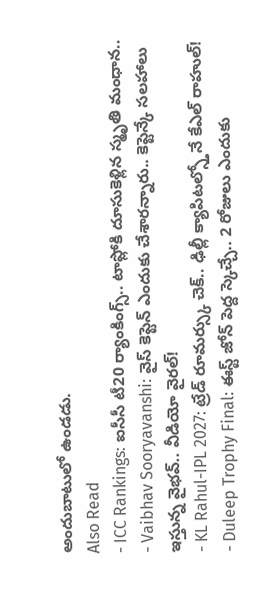అందుబాటులో ఉండడు.
Also Read
- ICC Rankings: ఐసీసీ టీ20 ర్యాంకింగ్స్.. టాప్లోకి దూసుకెళ్లిన స్మృతి మంధాన..
- Vaibhav Sooryavanshi: వైస్ కెప్టెన్ ఎందుకు చేశారన్నారు.. కెప్టెన్కే సలహాలు ఇస్తున్న వైభవ్.. వీడియో వైరల్!
- KL Rahul-IPL 2027: ట్రేడ్ రూమర్స్కు చెక్.. ఢిల్లీ క్యాపిటల్స్తోనే కేఎల్ రాహుల్!
- Duleep Trophy Final: ఈస్ట్ జోన్ పెద్ద స్కెచ్చే.. 2 రోజులు ఎందుకు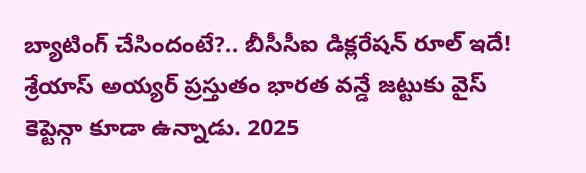బ్యాటింగ్ చేసిందంటే?.. బీసీసీఐ డిక్లరేషన్ రూల్ ఇదే!
శ్రేయాస్ అయ్యర్ ప్రస్తుతం భారత వన్డే జట్టుకు వైస్ కెప్టెన్గా కూడా ఉన్నాడు. 2025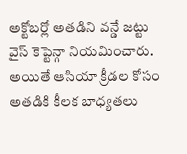అక్టోబర్లో అతడిని వన్డే జట్టు వైస్ కెప్టెన్గా నియమించారు. అయితే ఆసియా క్రీడల కోసం అతడికి కీలక బాధ్యతలు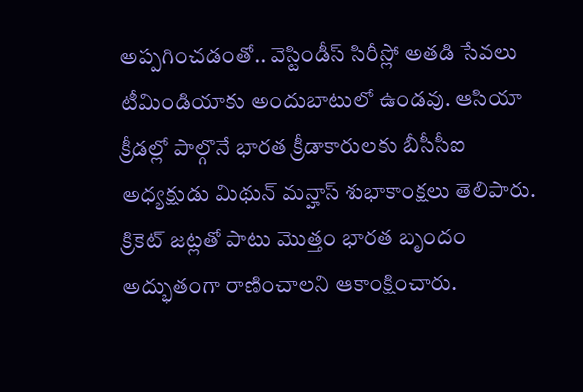అప్పగించడంతో.. వెస్టిండీస్ సిరీస్లో అతడి సేవలు టీమిండియాకు అందుబాటులో ఉండవు. ఆసియా క్రీడల్లో పాల్గొనే భారత క్రీడాకారులకు బీసీసీఐ అధ్యక్షుడు మిథున్ మన్హాస్ శుభాకాంక్షలు తెలిపారు. క్రికెట్ జట్లతో పాటు మొత్తం భారత బృందం అద్భుతంగా రాణించాలని ఆకాంక్షించారు.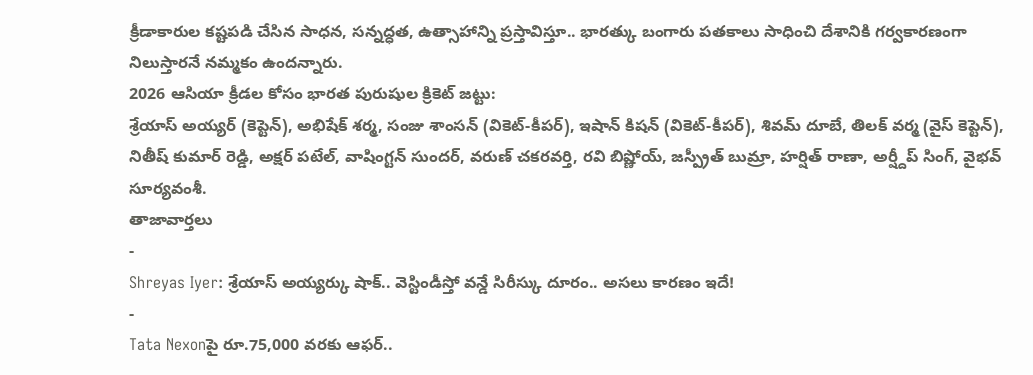క్రీడాకారుల కష్టపడి చేసిన సాధన, సన్నద్ధత, ఉత్సాహాన్ని ప్రస్తావిస్తూ.. భారత్కు బంగారు పతకాలు సాధించి దేశానికి గర్వకారణంగా నిలుస్తారనే నమ్మకం ఉందన్నారు.
2026 ఆసియా క్రీడల కోసం భారత పురుషుల క్రికెట్ జట్టు:
శ్రేయాస్ అయ్యర్ (కెప్టెన్), అభిషేక్ శర్మ, సంజు శాంసన్ (వికెట్-కీపర్), ఇషాన్ కిషన్ (వికెట్-కీపర్), శివమ్ దూబే, తిలక్ వర్మ (వైస్ కెప్టెన్), నితీష్ కుమార్ రెడ్డి, అక్షర్ పటేల్, వాషింగ్టన్ సుందర్, వరుణ్ చకరవర్తి, రవి బిష్ణోయ్, జస్ప్రీత్ బుమ్రా, హర్షిత్ రాణా, అర్ష్దీప్ సింగ్, వైభవ్ సూర్యవంశీ.
తాజావార్తలు
-
Shreyas Iyer: శ్రేయాస్ అయ్యర్కు షాక్.. వెస్టిండీస్తో వన్డే సిరీస్కు దూరం.. అసలు కారణం ఇదే!
-
Tata Nexonపై రూ.75,000 వరకు ఆఫర్..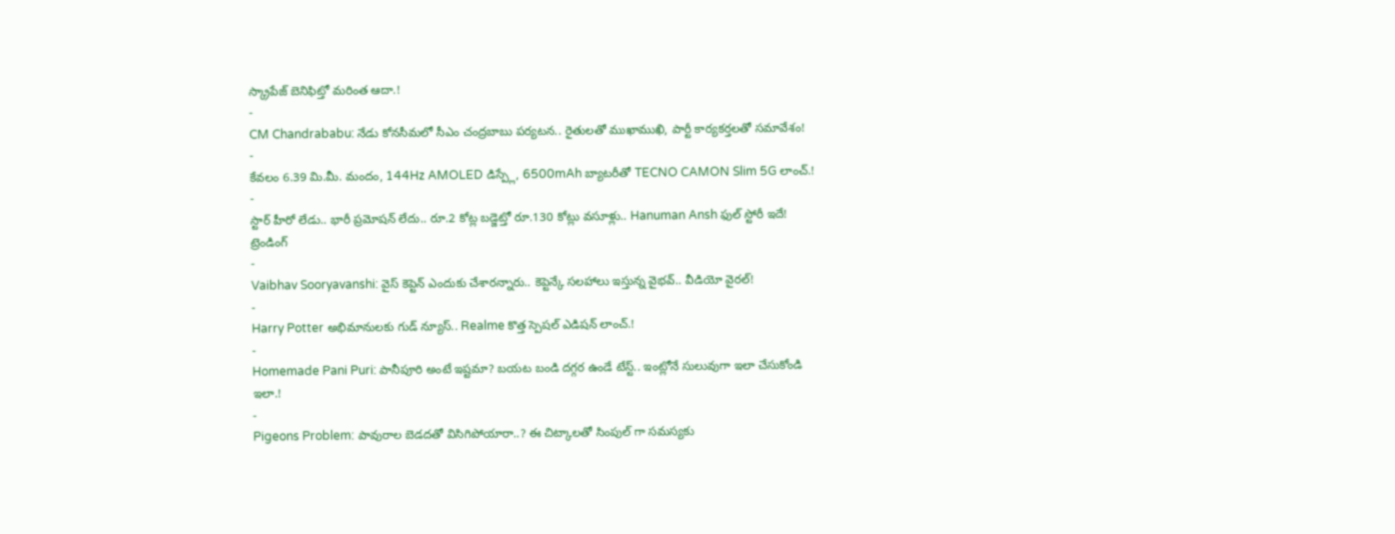స్క్రాపేజ్ బెనిఫిట్తో మరింత ఆదా.!
-
CM Chandrababu: నేడు కోనసీమలో సీఎం చంద్రబాబు పర్యటన.. రైతులతో ముఖాముఖి, పార్టీ కార్యకర్తలతో సమావేశం!
-
కేవలం 6.39 మి.మీ. మందం, 144Hz AMOLED డిస్ప్లే, 6500mAh బ్యాటరీతో TECNO CAMON Slim 5G లాంచ్.!
-
స్టార్ హీరో లేడు.. భారీ ప్రమోషన్ లేదు.. రూ.2 కోట్ల బడ్జెట్తో రూ.130 కోట్లు వసూళ్లు.. Hanuman Ansh ఫుల్ స్టోరీ ఇదే!
ట్రెండింగ్
-
Vaibhav Sooryavanshi: వైస్ కెప్టెన్ ఎందుకు చేశారన్నారు.. కెప్టెన్కే సలహాలు ఇస్తున్న వైభవ్.. వీడియో వైరల్!
-
Harry Potter అభిమానులకు గుడ్ న్యూస్.. Realme కొత్త స్పెషల్ ఎడిషన్ లాంచ్.!
-
Homemade Pani Puri: పానీపూరి అంటే ఇష్టమా? బయట బండి దగ్గర ఉండే టేస్ట్.. ఇంట్లోనే సులువుగా ఇలా చేసుకోండి ఇలా.!
-
Pigeons Problem: పావురాల బెడదతో విసిగిపోయారా..? ఈ చిట్కాలతో సింపుల్ గా సమస్యకు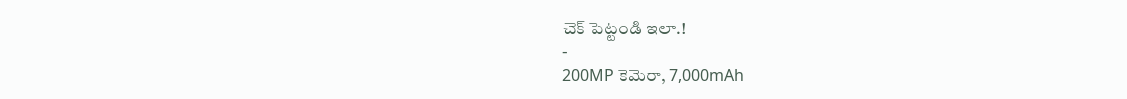చెక్ పెట్టండి ఇలా.!
-
200MP కెమెరా, 7,000mAh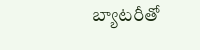బ్యాటరీతో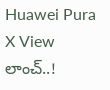Huawei Pura X View లాంచ్..!